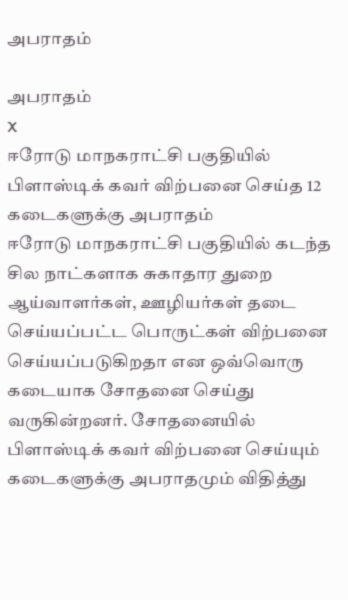அபராதம்

அபராதம்
X
ஈரோடு மாநகராட்சி பகுதியில் பிளாஸ்டிக் கவர் விற்பனை செய்த 12 கடைகளுக்கு அபராதம்
ஈரோடு மாநகராட்சி பகுதியில் கடந்த சில நாட்களாக சுகாதார துறை ஆய்வாளர்கள், ஊழியர்கள் தடை செய்யப்பட்ட பொருட்கள் விற்பனை செய்யப்படுகிறதா என ஒவ்வொரு கடையாக சோதனை செய்து வருகின்றனர். சோதனையில் பிளாஸ்டிக் கவர் விற்பனை செய்யும் கடைகளுக்கு அபராதமும் விதித்து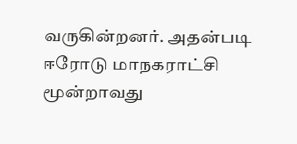வருகின்றனர். அதன்படி ஈரோடு மாநகராட்சி மூன்றாவது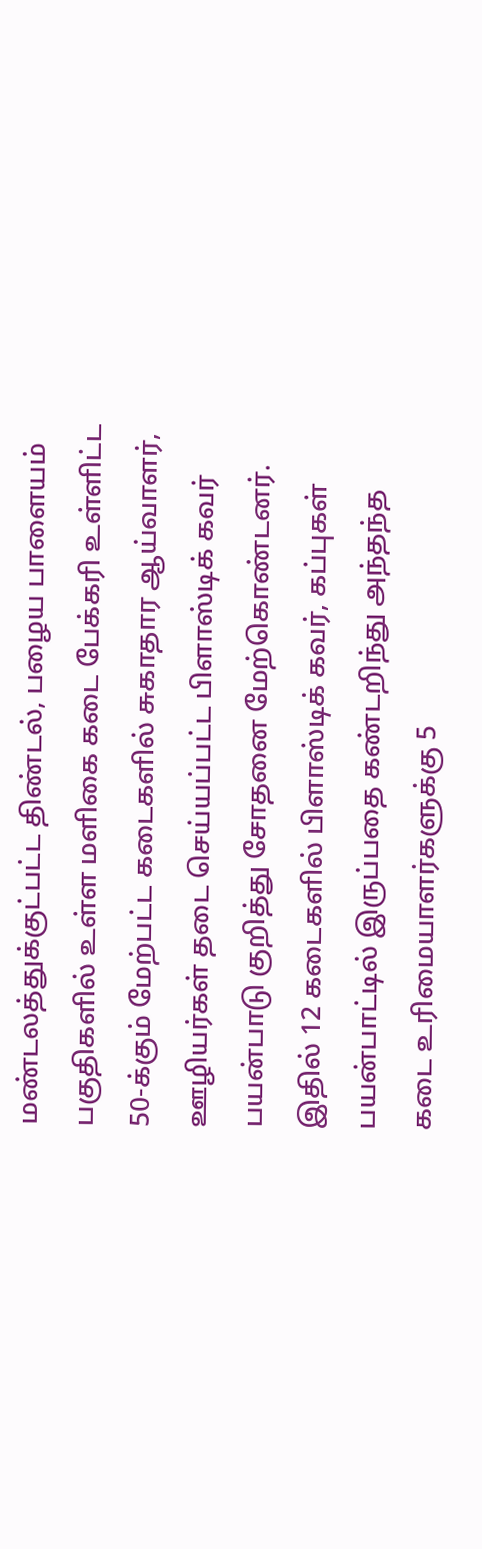மண்டலத்துக்குட்பட்ட திண்டல், பழைய பாளையம் பகுதிகளில் உள்ள மளிகை கடை பேக்கரி உள்ளிட்ட 50-க்கும் மேற்பட்ட கடைகளில் சுகாதார ஆய்வாளர், ஊழியர்கள் தடை செய்யப்பட்ட பிளாஸ்டிக் கவர் பயன்பாடு குறித்து சோதனை மேற்கொண்டனர். இதில் 12 கடைகளில் பிளாஸ்டிக் கவர், கப்புகள் பயன்பாட்டில் இருப்பதை கண்டறிந்து அந்தந்த கடை உரிமையாளர்களுக்கு 5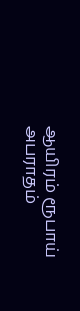ஆயிரம் ரூபாய் அபராதம்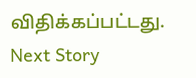விதிக்கப்பட்டது.
Next Story